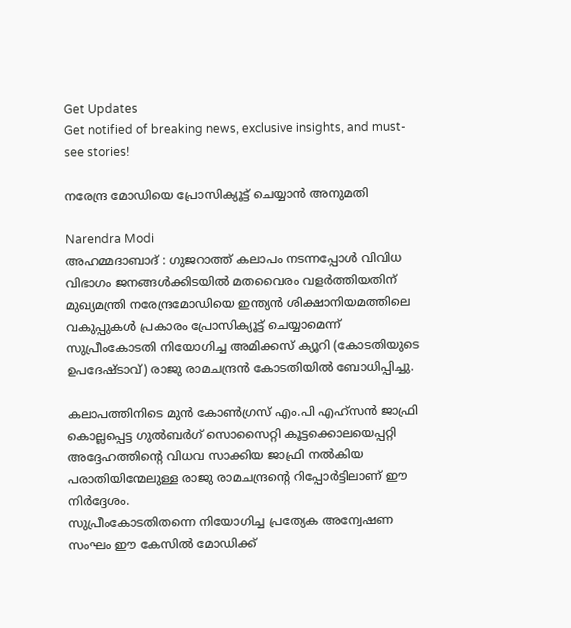Get Updates
Get notified of breaking news, exclusive insights, and must-see stories!

നരേന്ദ്ര മോഡിയെ പ്രോസിക്യൂട്ട് ചെയ്യാന്‍ അനുമതി

Narendra Modi
അഹമ്മദാബാദ് : ഗുജറാത്ത് കലാപം നടന്നപ്പോള്‍ വിവിധ വിഭാഗം ജനങ്ങള്‍ക്കിടയില്‍ മതവൈരം വളര്‍ത്തിയതിന് മുഖ്യമന്ത്രി നരേന്ദ്രമോഡിയെ ഇന്ത്യന്‍ ശിക്ഷാനിയമത്തിലെ വകുപ്പുകള്‍ പ്രകാരം പ്രോസിക്യൂട്ട് ചെയ്യാമെന്ന് സുപ്രീംകോടതി നിയോഗിച്ച അമിക്കസ് ക്യൂറി (കോടതിയുടെ ഉപദേഷ്ടാവ്) രാജു രാമചന്ദ്രന്‍ കോടതിയില്‍ ബോധിപ്പിച്ചു.

കലാപത്തിനിടെ മുന്‍ കോണ്‍ഗ്രസ് എം.പി എഹ്‌സന്‍ ജാഫ്രി കൊല്ലപ്പെട്ട ഗുല്‍ബര്‍ഗ് സൊസൈറ്റി കൂട്ടക്കൊലയെപ്പറ്റി അദ്ദേഹത്തിന്റെ വിധവ സാക്കിയ ജാഫ്രി നല്‍കിയ പരാതിയിന്മേലുള്ള രാജു രാമചന്ദ്രന്റെ റിപ്പോര്‍ട്ടിലാണ് ഈ നിര്‍ദ്ദേശം.
സുപ്രീംകോടതിതന്നെ നിയോഗിച്ച പ്രത്യേക അന്വേഷണ സംഘം ഈ കേസില്‍ മോഡിക്ക്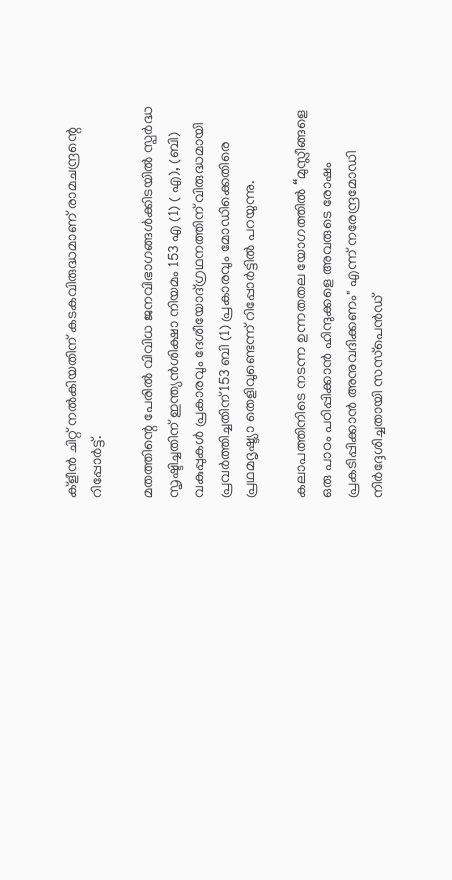ക്‌ളീന്‍ ചിറ്റ് നല്‍കിയതിന് കടകവിരുദ്ധമാണ് രാമചന്ദ്രന്റെ റിപ്പോര്‍ട്ട്.

മതത്തിന്റെ പേരില്‍ വിവിധ ജനവിഭാഗങ്ങള്‍ക്കിടയില്‍ സ്പര്‍ദ്ധ സൃഷ്ടിച്ചതിന് ഇന്ത്യന്‍ശിക്ഷാ നിയമം 153 എ (1) ( എ), (ബി) വകുപ്പുകള്‍ പ്രകാരവും ദേശീയോദ്ഗ്രഥനത്തിന് വിരുദ്ധമായി പ്രവര്‍ത്തിച്ചതിന് 153 ബി (1) പ്രകാരവും മോഡിക്കെതിരെ പ്രഥമദൃഷ്ട്യാ തെളിവുണ്ടെന്ന് റിപ്പോര്‍ട്ടില്‍ പറയുന്നു.

കലാപത്തിനിടെ നടന്ന ഉന്നതതല യോഗത്തില്‍ “മുസ്ലീങ്ങളെ ഒരു പാഠം പഠിപ്പിക്കാന്‍ ഹിന്ദുക്കളെ അവരുടെ രോഷം പ്രകടിപ്പിക്കാന്‍ അനുവദിക്കണം" എന്ന് നരേന്ദ്രമോഡി നിര്‍ദ്ദേശിച്ചതായി സസ്‌പെന്‍ഡ്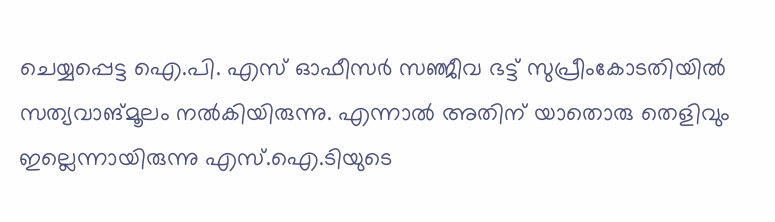ചെയ്യപ്പെട്ട ഐ.പി. എസ് ഓഫീസര്‍ സഞ്ജീവ ഭട്ട് സുപ്രീംകോടതിയില്‍ സത്യവാങ്മൂലം നല്‍കിയിരുന്നു. എന്നാല്‍ അതിന് യാതൊരു തെളിവും ഇല്ലെന്നായിരുന്നു എസ്.ഐ.ടിയുടെ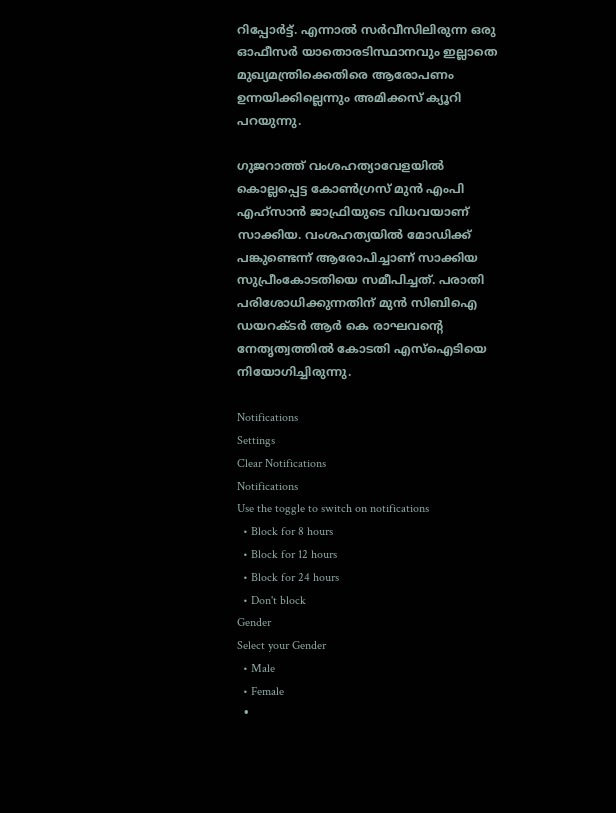റിപ്പോര്‍ട്ട്. എന്നാല്‍ സര്‍വീസിലിരുന്ന ഒരു ഓഫീസര്‍ യാതൊരടിസ്ഥാനവും ഇല്ലാതെ മുഖ്യമന്ത്രിക്കെതിരെ ആരോപണം ഉന്നയിക്കില്ലെന്നും അമിക്കസ് ക്യൂറി പറയുന്നു.

ഗുജറാത്ത് വംശഹത്യാവേളയില്‍ കൊല്ലപ്പെട്ട കോണ്‍ഗ്രസ് മുന്‍ എംപി എഹ്‌സാന്‍ ജാഫ്രിയുടെ വിധവയാണ് സാക്കിയ. വംശഹത്യയില്‍ മോഡിക്ക് പങ്കുണ്ടെന്ന് ആരോപിച്ചാണ് സാക്കിയ സുപ്രീംകോടതിയെ സമീപിച്ചത്. പരാതി പരിശോധിക്കുന്നതിന് മുന്‍ സിബിഐ ഡയറക്ടര്‍ ആര്‍ കെ രാഘവന്റെ നേതൃത്വത്തില്‍ കോടതി എസ്‌ഐടിയെ നിയോഗിച്ചിരുന്നു.

Notifications
Settings
Clear Notifications
Notifications
Use the toggle to switch on notifications
  • Block for 8 hours
  • Block for 12 hours
  • Block for 24 hours
  • Don't block
Gender
Select your Gender
  • Male
  • Female
  •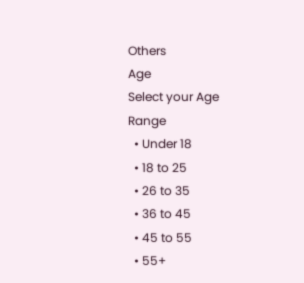Others
Age
Select your Age Range
  • Under 18
  • 18 to 25
  • 26 to 35
  • 36 to 45
  • 45 to 55
  • 55+